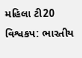મહિલા ટી20 વિશ્વકપ: ભારતીય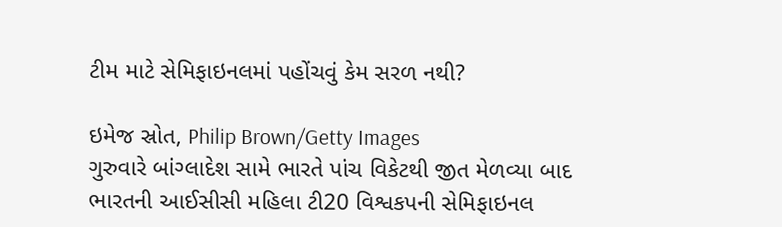ટીમ માટે સેમિફાઇનલમાં પહોંચવું કેમ સરળ નથી?

ઇમેજ સ્રોત, Philip Brown/Getty Images
ગુરુવારે બાંગ્લાદેશ સામે ભારતે પાંચ વિકેટથી જીત મેળવ્યા બાદ ભારતની આઈસીસી મહિલા ટી20 વિશ્વકપની સેમિફાઇનલ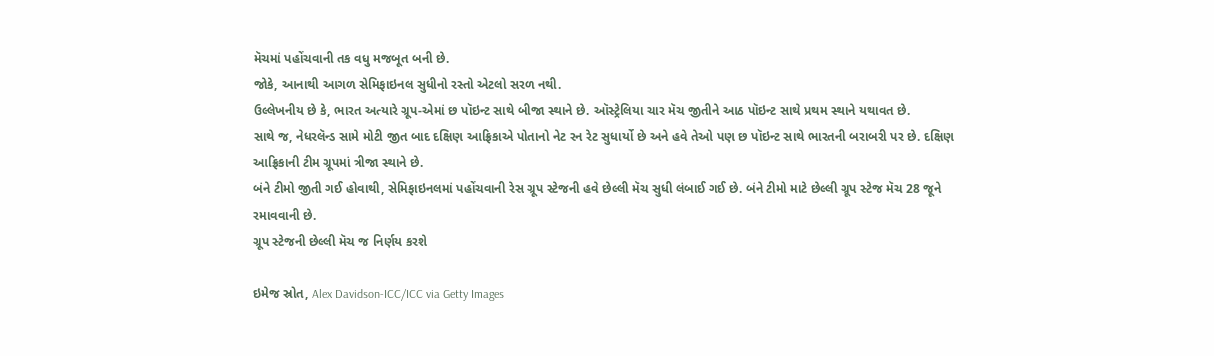મૅચમાં પહોંચવાની તક વધુ મજબૂત બની છે.
જોકે, આનાથી આગળ સેમિફાઇનલ સુધીનો રસ્તો એટલો સરળ નથી.
ઉલ્લેખનીય છે કે, ભારત અત્યારે ગ્રૂપ-એમાં છ પૉઇન્ટ સાથે બીજા સ્થાને છે. ઑસ્ટ્રેલિયા ચાર મૅચ જીતીને આઠ પૉઇન્ટ સાથે પ્રથમ સ્થાને યથાવત છે.
સાથે જ, નેધરલૅન્ડ સામે મોટી જીત બાદ દક્ષિણ આફ્રિકાએ પોતાનો નેટ રન રેટ સુધાર્યો છે અને હવે તેઓ પણ છ પૉઇન્ટ સાથે ભારતની બરાબરી પર છે. દક્ષિણ આફ્રિકાની ટીમ ગ્રૂપમાં ત્રીજા સ્થાને છે.
બંને ટીમો જીતી ગઈ હોવાથી, સેમિફાઇનલમાં પહોંચવાની રેસ ગ્રૂપ સ્ટેજની હવે છેલ્લી મૅચ સુધી લંબાઈ ગઈ છે. બંને ટીમો માટે છેલ્લી ગ્રૂપ સ્ટેજ મૅચ 28 જૂને રમાવવાની છે.
ગ્રૂપ સ્ટેજની છેલ્લી મૅચ જ નિર્ણય કરશે

ઇમેજ સ્રોત, Alex Davidson-ICC/ICC via Getty Images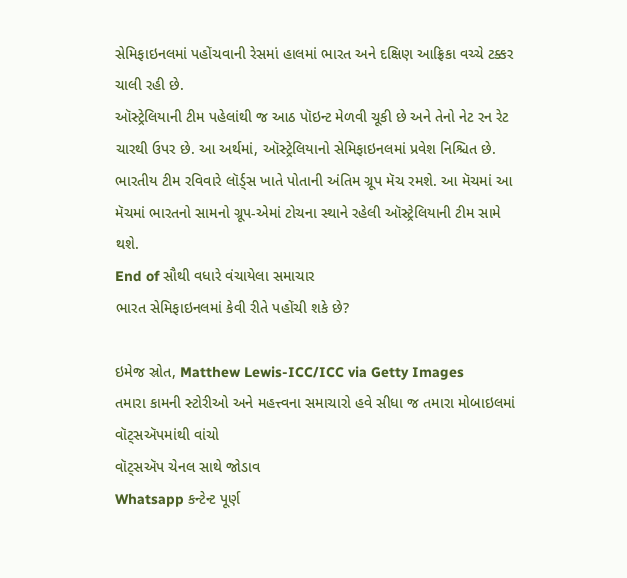સેમિફાઇનલમાં પહોંચવાની રેસમાં હાલમાં ભારત અને દક્ષિણ આફ્રિકા વચ્ચે ટક્કર ચાલી રહી છે.
ઑસ્ટ્રેલિયાની ટીમ પહેલાંથી જ આઠ પૉઇન્ટ મેળવી ચૂકી છે અને તેનો નેટ રન રેટ ચારથી ઉપર છે. આ અર્થમાં, ઑસ્ટ્રેલિયાનો સેમિફાઇનલમાં પ્રવેશ નિશ્ચિત છે.
ભારતીય ટીમ રવિવારે લૉર્ડ્સ ખાતે પોતાની અંતિમ ગ્રૂપ મૅચ રમશે. આ મૅચમાં આ મૅચમાં ભારતનો સામનો ગ્રૂપ-એમાં ટોચના સ્થાને રહેલી ઑસ્ટ્રેલિયાની ટીમ સામે થશે.
End of સૌથી વધારે વંચાયેલા સમાચાર
ભારત સેમિફાઇનલમાં કેવી રીતે પહોંચી શકે છે?

ઇમેજ સ્રોત, Matthew Lewis-ICC/ICC via Getty Images
તમારા કામની સ્ટોરીઓ અને મહત્ત્વના સમાચારો હવે સીધા જ તમારા મોબાઇલમાં વૉટ્સઍપમાંથી વાંચો
વૉટ્સઍપ ચેનલ સાથે જોડાવ
Whatsapp કન્ટેન્ટ પૂર્ણ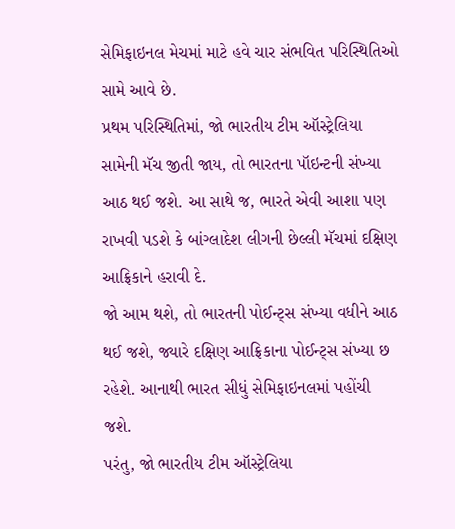સેમિફાઇનલ મેચમાં માટે હવે ચાર સંભવિત પરિસ્થિતિઓ સામે આવે છે.
પ્રથમ પરિસ્થિતિમાં, જો ભારતીય ટીમ ઑસ્ટ્રેલિયા સામેની મૅચ જીતી જાય, તો ભારતના પૉઇન્ટની સંખ્યા આઠ થઈ જશે. આ સાથે જ, ભારતે એવી આશા પણ રાખવી પડશે કે બાંગ્લાદેશ લીગની છેલ્લી મૅચમાં દક્ષિણ આફ્રિકાને હરાવી દે.
જો આમ થશે, તો ભારતની પોઈન્ટ્સ સંખ્યા વધીને આઠ થઈ જશે, જ્યારે દક્ષિણ આફ્રિકાના પોઈન્ટ્સ સંખ્યા છ રહેશે. આનાથી ભારત સીધું સેમિફાઇનલમાં પહોંચી જશે.
પરંતુ, જો ભારતીય ટીમ ઑસ્ટ્રેલિયા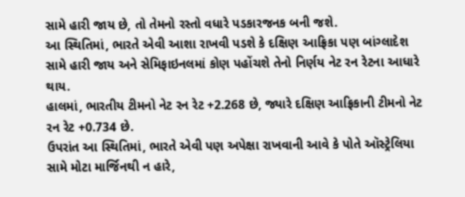સામે હારી જાય છે, તો તેમનો રસ્તો વધારે પડકારજનક બની જશે.
આ સ્થિતિમાં, ભારતે એવી આશા રાખવી પડશે કે દક્ષિણ આફ્રિકા પણ બાંગ્લાદેશ સામે હારી જાય અને સેમિફાઇનલમાં કોણ પહોંચશે તેનો નિર્ણય નેટ રન રેટના આધારે થાય.
હાલમાં, ભારતીય ટીમનો નેટ રન રેટ +2.268 છે, જ્યારે દક્ષિણ આફ્રિકાની ટીમનો નેટ રન રેટ +0.734 છે.
ઉપરાંત આ સ્થિતિમાં, ભારતે એવી પણ અપેક્ષા રાખવાની આવે કે પોતે ઑસ્ટ્રેલિયા સામે મોટા માર્જિનથી ન હારે,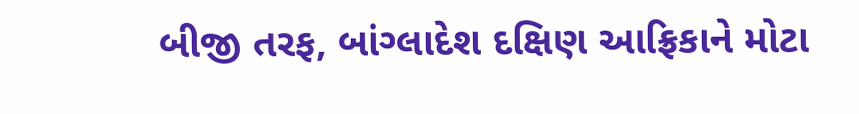બીજી તરફ, બાંગ્લાદેશ દક્ષિણ આફ્રિકાને મોટા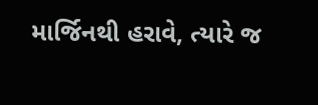માર્જિનથી હરાવે, ત્યારે જ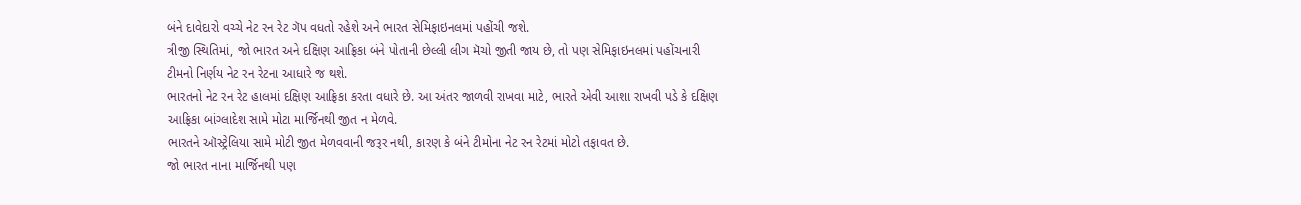બંને દાવેદારો વચ્ચે નેટ રન રેટ ગૅપ વધતો રહેશે અને ભારત સેમિફાઇનલમાં પહોંચી જશે.
ત્રીજી સ્થિતિમાં, જો ભારત અને દક્ષિણ આફ્રિકા બંને પોતાની છેલ્લી લીગ મૅચો જીતી જાય છે, તો પણ સેમિફાઇનલમાં પહોંચનારી ટીમનો નિર્ણય નેટ રન રેટના આધારે જ થશે.
ભારતનો નેટ રન રેટ હાલમાં દક્ષિણ આફ્રિકા કરતા વધારે છે. આ અંતર જાળવી રાખવા માટે, ભારતે એવી આશા રાખવી પડે કે દક્ષિણ આફ્રિકા બાંગ્લાદેશ સામે મોટા માર્જિનથી જીત ન મેળવે.
ભારતને ઑસ્ટ્રેલિયા સામે મોટી જીત મેળવવાની જરૂર નથી, કારણ કે બંને ટીમોના નેટ રન રેટમાં મોટો તફાવત છે.
જો ભારત નાના માર્જિનથી પણ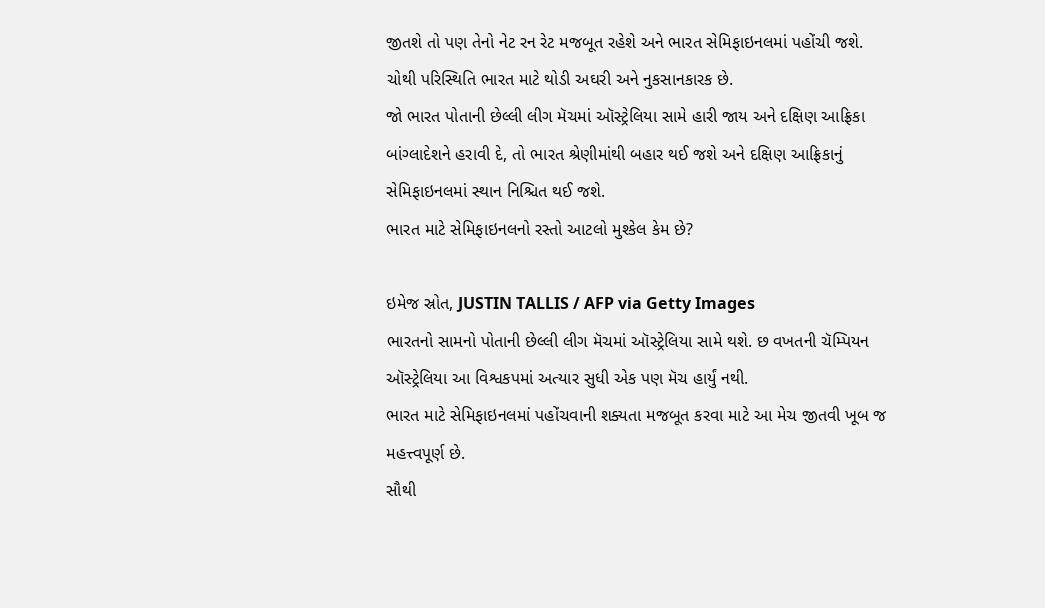જીતશે તો પણ તેનો નેટ રન રેટ મજબૂત રહેશે અને ભારત સેમિફાઇનલમાં પહોંચી જશે.
ચોથી પરિસ્થિતિ ભારત માટે થોડી અઘરી અને નુકસાનકારક છે.
જો ભારત પોતાની છેલ્લી લીગ મૅચમાં ઑસ્ટ્રેલિયા સામે હારી જાય અને દક્ષિણ આફ્રિકા બાંગ્લાદેશને હરાવી દે, તો ભારત શ્રેણીમાંથી બહાર થઈ જશે અને દક્ષિણ આફ્રિકાનું સેમિફાઇનલમાં સ્થાન નિશ્ચિત થઈ જશે.
ભારત માટે સેમિફાઇનલનો રસ્તો આટલો મુશ્કેલ કેમ છે?

ઇમેજ સ્રોત, JUSTIN TALLIS / AFP via Getty Images
ભારતનો સામનો પોતાની છેલ્લી લીગ મૅચમાં ઑસ્ટ્રેલિયા સામે થશે. છ વખતની ચૅમ્પિયન ઑસ્ટ્રેલિયા આ વિશ્વકપમાં અત્યાર સુધી એક પણ મૅચ હાર્યું નથી.
ભારત માટે સેમિફાઇનલમાં પહોંચવાની શક્યતા મજબૂત કરવા માટે આ મેચ જીતવી ખૂબ જ મહત્ત્વપૂર્ણ છે.
સૌથી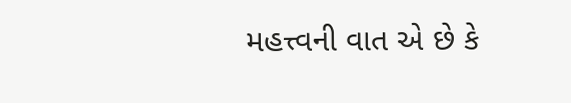મહત્ત્વની વાત એ છે કે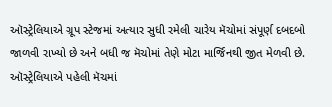ઑસ્ટ્રેલિયાએ ગ્રૂપ સ્ટેજમાં અત્યાર સુધી રમેલી ચારેય મૅચોમાં સંપૂર્ણ દબદબો જાળવી રાખ્યો છે અને બધી જ મૅચોમાં તેણે મોટા માર્જિનથી જીત મેળવી છે.
ઑસ્ટ્રેલિયાએ પહેલી મૅચમાં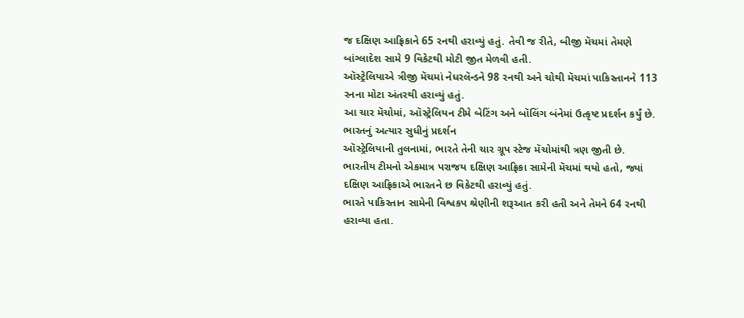જ દક્ષિણ આફ્રિકાને 65 રનથી હરાવ્યું હતું. તેવી જ રીતે, બીજી મૅચમાં તેમણે બાંગ્લાદેશ સામે 9 વિકેટથી મોટી જીત મેળવી હતી.
ઑસ્ટ્રેલિયાએ ત્રીજી મૅચમાં નેધરલૅન્ડને 98 રનથી અને ચોથી મૅચમાં પાકિસ્તાનને 113 રનના મોટા અંતરથી હરાવ્યું હતું.
આ ચાર મૅચોમાં, ઑસ્ટ્રેલિયન ટીમે બેટિંગ અને બૉલિંગ બંનેમાં ઉત્કૃષ્ટ પ્રદર્શન કર્યું છે.
ભારતનું અત્યાર સુધીનું પ્રદર્શન
ઑસ્ટ્રેલિયાની તુલનામાં, ભારતે તેની ચાર ગ્રૂપ સ્ટેજ મૅચોમાંથી ત્રણ જીતી છે.
ભારતીય ટીમનો એકમાત્ર પરાજય દક્ષિણ આફ્રિકા સામેની મૅચમાં થયો હતો, જ્યાં દક્ષિણ આફ્રિકાએ ભારતને છ વિકેટથી હરાવ્યું હતું.
ભારતે પાકિસ્તાન સામેની વિશ્વકપ શ્રેણીની શરૂઆત કરી હતી અને તેમને 64 રનથી હરાવ્યા હતા.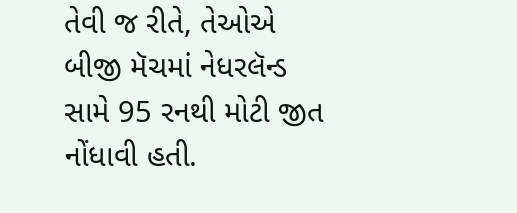તેવી જ રીતે, તેઓએ બીજી મૅચમાં નેધરલૅન્ડ સામે 95 રનથી મોટી જીત નોંધાવી હતી.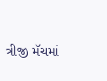ત્રીજી મૅચમાં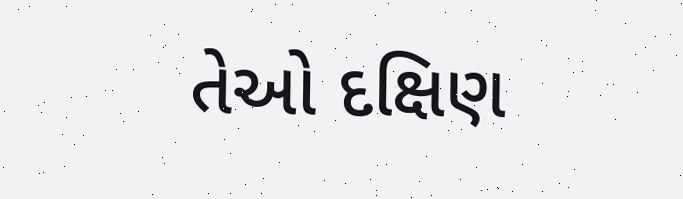તેઓ દક્ષિણ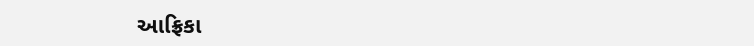આફ્રિકા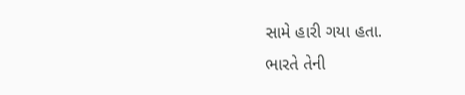સામે હારી ગયા હતા.
ભારતે તેની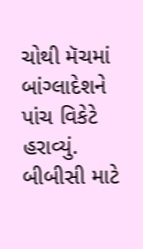ચોથી મૅચમાં બાંગ્લાદેશને પાંચ વિકેટે હરાવ્યું.
બીબીસી માટે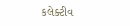કલેક્ટીવ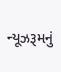ન્યૂઝરૂમનું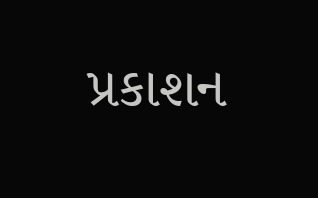પ્રકાશન